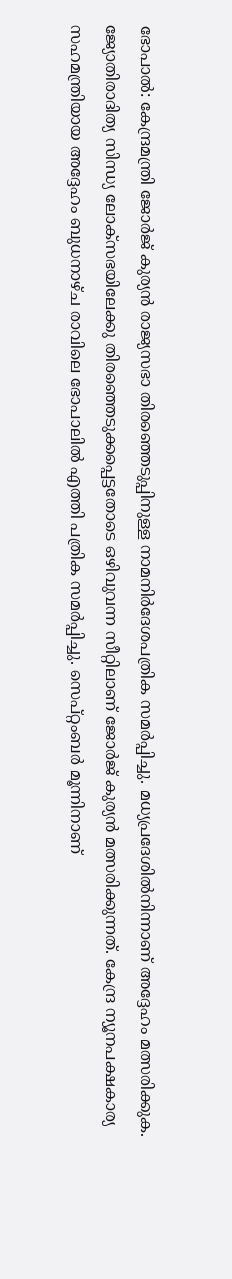ഭോപാല്‍: കേന്ദ്രമന്ത്രി ജോര്‍ജ് കുര്യന്‍ രാജ്യസഭാ തിരഞ്ഞെടുപ്പിനുള്ള നാമനിര്‍ദേശപത്രിക സമര്‍പ്പിച്ചു. മധ്യപ്രദേശില്‍നിന്നാണ് അദ്ദേഹം മത്സരിക്കുക. ജ്യോതിരാദിത്യ സിന്ധ്യ ലോക്‌സഭയിലേക്കു തിരഞ്ഞെടുക്കപ്പെട്ടതോടെ ഒഴിവുവന്ന സീറ്റിലാണ് ജോര്‍ജ് കുര്യന്‍ മത്സരിക്കുന്നത്. കേന്ദ്ര ന്യൂനപക്ഷകാര്യ സഹമന്ത്രിയായ അദ്ദേഹം ബുധനാഴ്ച രാവിലെ ഭോപാലില്‍ എത്തി പത്രിക സമര്‍പ്പിച്ചു. സെപ്റ്റംബര്‍ മൂന്നിനാണ്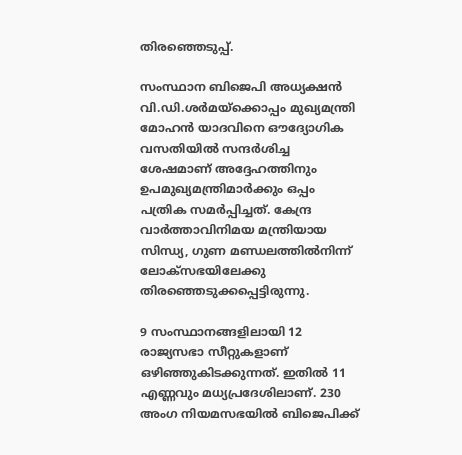തിരഞ്ഞെടുപ്പ്.

സംസ്ഥാന ബിജെപി അധ്യക്ഷന്‍ വി.ഡി.ശര്‍മയ്‌ക്കൊപ്പം മുഖ്യമന്ത്രി മോഹന്‍ യാദവിനെ ഔദ്യോഗിക വസതിയില്‍ സന്ദര്‍ശിച്ച ശേഷമാണ് അദ്ദേഹത്തിനും ഉപമുഖ്യമന്ത്രിമാര്‍ക്കും ഒപ്പം പത്രിക സമര്‍പ്പിച്ചത്. കേന്ദ്ര വാര്‍ത്താവിനിമയ മന്ത്രിയായ സിന്ധ്യ, ഗുണ മണ്ഡലത്തില്‍നിന്ന് ലോക്‌സഭയിലേക്കു തിരഞ്ഞെടുക്കപ്പെട്ടിരുന്നു.

9 സംസ്ഥാനങ്ങളിലായി 12 രാജ്യസഭാ സീറ്റുകളാണ് ഒഴിഞ്ഞുകിടക്കുന്നത്. ഇതില്‍ 11 എണ്ണവും മധ്യപ്രദേശിലാണ്. 230 അംഗ നിയമസഭയില്‍ ബിജെപിക്ക്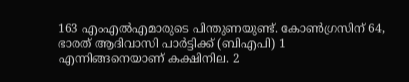163 എംഎല്‍എമാരുടെ പിന്തുണയുണ്ട്. കോണ്‍ഗ്രസിന് 64, ഭാരത് ആദിവാസി പാര്‍ട്ടിക്ക് (ബിഎപി) 1 എന്നിങ്ങനെയാണ് കക്ഷിനില. 2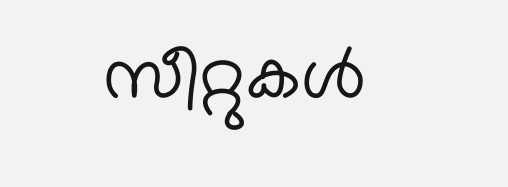സീറ്റുകള്‍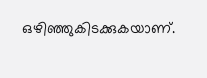ഒഴിഞ്ഞുകിടക്കുകയാണ്.